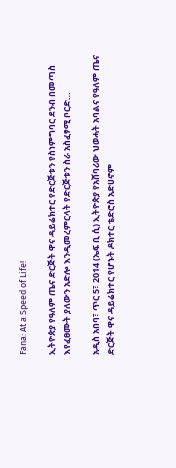Fana: At a Speed of Life!

ኢትዮጵያ የዓለም ጤና ድርጅት ዋና ዳይሬክተር የድርጅቱን የስነምግባር ደንብ በመጣስ እየፈፀሙት ያለውን አድሎ እንዲመረምርላት የድርጅቱን ስራ አስፈፃሚ ቦርድ…

አዲስ አበባ፣ ጥር 5፣ 2014 (ኤፍ ቢ ሲ) ኢትዮጵያ የአሸባሪው ህወሓት አባልና የዓለም ጤና ድርጅት ዋና ዳይሬክተር የሆኑት ዶክተር ቴድሮስ አድሀኖም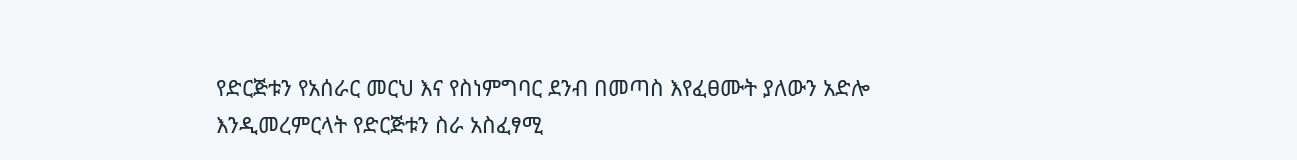የድርጅቱን የአሰራር መርህ እና የስነምግባር ደንብ በመጣስ እየፈፀሙት ያለውን አድሎ እንዲመረምርላት የድርጅቱን ስራ አስፈፃሚ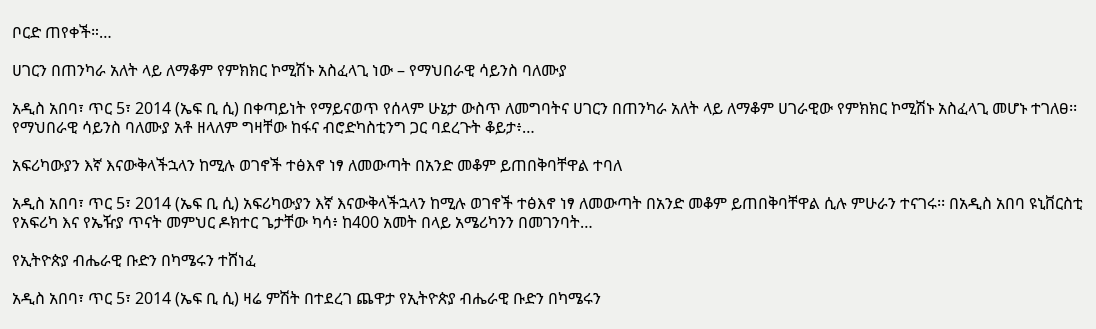ቦርድ ጠየቀች።…

ሀገርን በጠንካራ አለት ላይ ለማቆም የምክክር ኮሚሽኑ አስፈላጊ ነው – የማህበራዊ ሳይንስ ባለሙያ

አዲስ አበባ፣ ጥር 5፣ 2014 (ኤፍ ቢ ሲ) በቀጣይነት የማይናወጥ የሰላም ሁኔታ ውስጥ ለመግባትና ሀገርን በጠንካራ አለት ላይ ለማቆም ሀገራዊው የምክክር ኮሚሽኑ አስፈላጊ መሆኑ ተገለፀ፡፡ የማህበራዊ ሳይንስ ባለሙያ አቶ ዘላለም ግዛቸው ከፋና ብሮድካስቲንግ ጋር ባደረጉት ቆይታ፥…

አፍሪካውያን እኛ እናውቅላችኋላን ከሚሉ ወገኖች ተፅእኖ ነፃ ለመውጣት በአንድ መቆም ይጠበቅባቸዋል ተባለ

አዲስ አበባ፣ ጥር 5፣ 2014 (ኤፍ ቢ ሲ) አፍሪካውያን እኛ እናውቅላችኋላን ከሚሉ ወገኖች ተፅእኖ ነፃ ለመውጣት በአንድ መቆም ይጠበቅባቸዋል ሲሉ ምሁራን ተናገሩ፡፡ በአዲስ አበባ ዩኒቨርስቲ የአፍሪካ እና የኤዥያ ጥናት መምህር ዶክተር ጌታቸው ካሳ፥ ከ400 አመት በላይ አሜሪካንን በመገንባት…

የኢትዮጵያ ብሔራዊ ቡድን በካሜሩን ተሸነፈ

አዲስ አበባ፣ ጥር 5፣ 2014 (ኤፍ ቢ ሲ) ዛሬ ምሽት በተደረገ ጨዋታ የኢትዮጵያ ብሔራዊ ቡድን በካሜሩን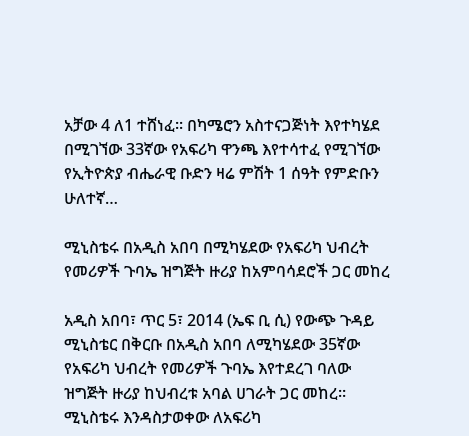አቻው 4 ለ1 ተሸነፈ፡፡ በካሜሮን አስተናጋጅነት እየተካሄደ በሚገኘው 33ኛው የአፍሪካ ዋንጫ እየተሳተፈ የሚገኘው የኢትዮጵያ ብሔራዊ ቡድን ዛሬ ምሽት 1 ሰዓት የምድቡን ሁለተኛ…

ሚኒስቴሩ በአዲስ አበባ በሚካሄደው የአፍሪካ ህብረት የመሪዎች ጉባኤ ዝግጅት ዙሪያ ከአምባሳደሮች ጋር መከረ

አዲስ አበባ፣ ጥር 5፣ 2014 (ኤፍ ቢ ሲ) የውጭ ጉዳይ ሚኒስቴር በቅርቡ በአዲስ አበባ ለሚካሄደው 35ኛው የአፍሪካ ህብረት የመሪዎች ጉባኤ እየተደረገ ባለው ዝግጅት ዙሪያ ከህብረቱ አባል ሀገራት ጋር መከረ። ሚኒስቴሩ እንዳስታወቀው ለአፍሪካ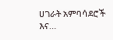ሀገራት አምባሳደሮች እና…